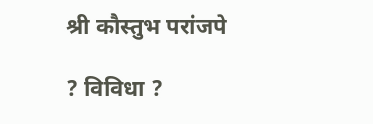श्री कौस्तुभ परांजपे

? विविधा ?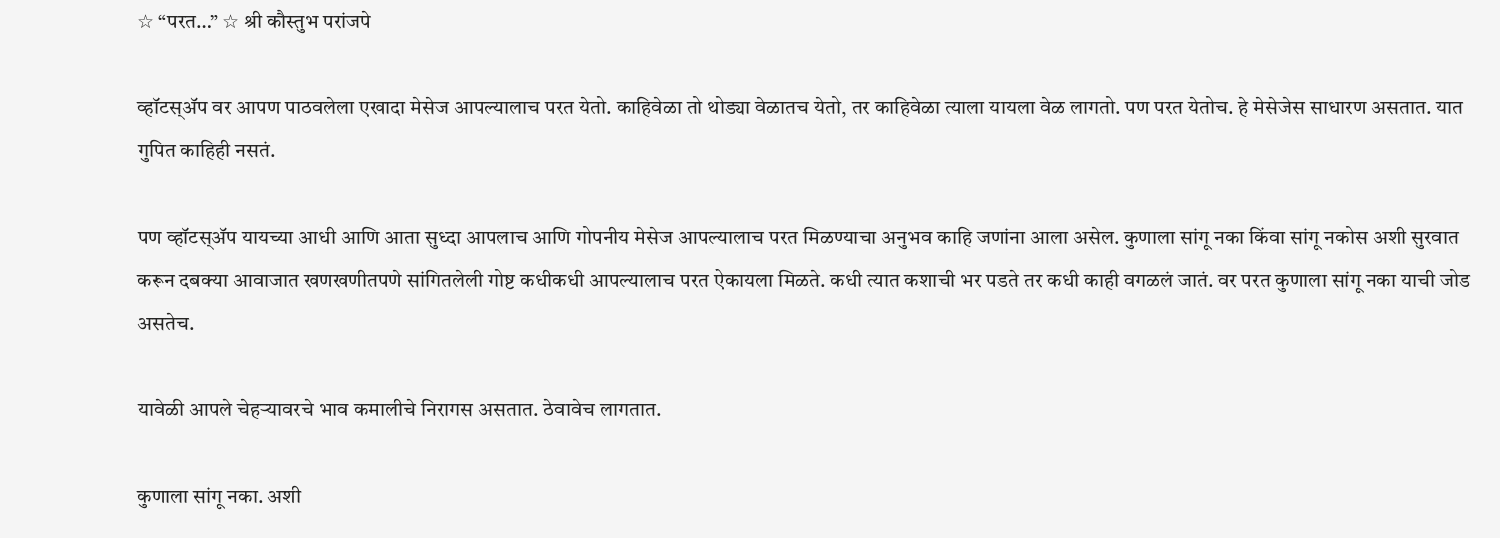☆ “परत…” ☆ श्री कौस्तुभ परांजपे

व्हॉटस्ॲप वर आपण पाठवलेला एखादा मेसेज आपल्यालाच परत येतो. काहिवेळा तो थोड्या वेळातच येतो, तर काहिवेळा त्याला यायला वेळ लागतो. पण परत येतोच. हे मेसेजेस साधारण असतात. यात गुपित काहिही नसतं.

पण व्हॉटस्ॲप यायच्या आधी आणि आता सुध्दा आपलाच आणि गोपनीय मेसेज आपल्यालाच परत मिळण्याचा अनुभव काहि जणांना आला असेल. कुणाला सांगू नका किंवा सांगू नकोस अशी सुरवात करून दबक्या आवाजात खणखणीतपणे सांगितलेली गोष्ट कधीकधी आपल्यालाच परत ऐकायला मिळते. कधी त्यात कशाची भर पडते तर कधी काही वगळलं जातं. वर परत कुणाला सांगू नका याची जोड असतेच.

यावेळी आपले चेहर्‍यावरचे भाव कमालीचे निरागस असतात. ठेवावेच लागतात.

कुणाला सांगू नका. अशी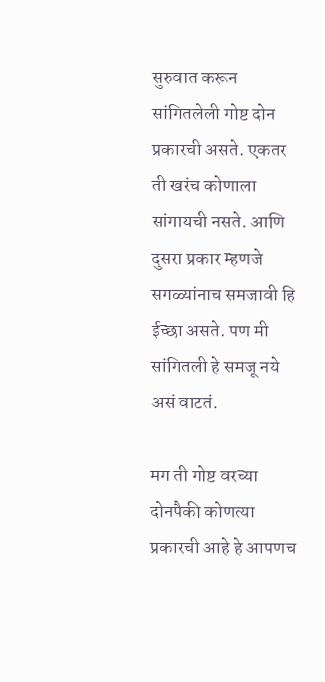सुरुवात करून सांगितलेली गोष्ट दोन प्रकारची असते. एकतर ती खरंच कोणाला सांगायची नसते. आणि दुसरा प्रकार म्हणजे सगळ्यांनाच समजावी हि ईच्छा असते. पण मी सांगितली हे समजू नये असं वाटतं.

मग ती गोष्ट वरच्या दोनपैकी कोणत्या प्रकारची आहे हे आपणच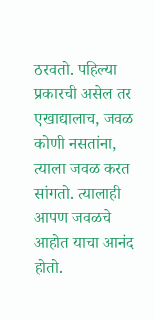ठरवतो. पहिल्या प्रकारची असेल तर एखाद्यालाच, जवळ कोणी नसतांना, त्याला जवळ करत सांगतो. त्यालाही आपण जवळचे आहोत याचा आनंद होतो.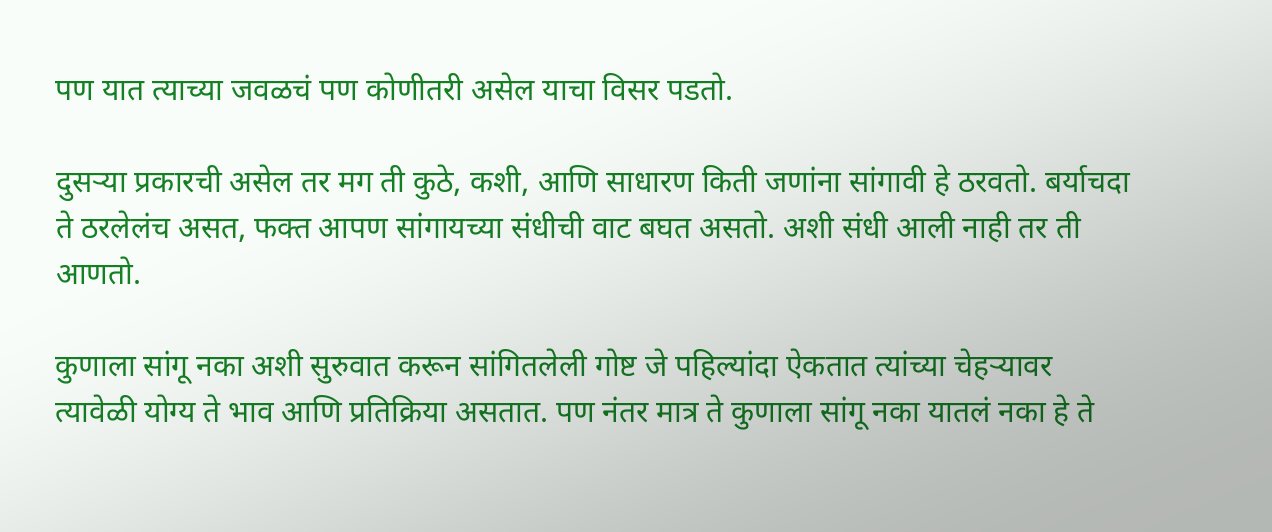पण यात त्याच्या जवळचं पण कोणीतरी असेल याचा विसर पडतो.

दुसर्‍या प्रकारची असेल तर मग ती कुठे, कशी, आणि साधारण किती जणांना सांगावी हे ठरवतो. बर्याचदा ते ठरलेलंच असत, फक्त आपण सांगायच्या संधीची वाट बघत असतो. अशी संधी आली नाही तर ती आणतो.

कुणाला सांगू नका अशी सुरुवात करून सांगितलेली गोष्ट जे पहिल्यांदा ऐकतात त्यांच्या चेहर्‍यावर त्यावेळी योग्य ते भाव आणि प्रतिक्रिया असतात. पण नंतर मात्र ते कुणाला सांगू नका यातलं नका हे ते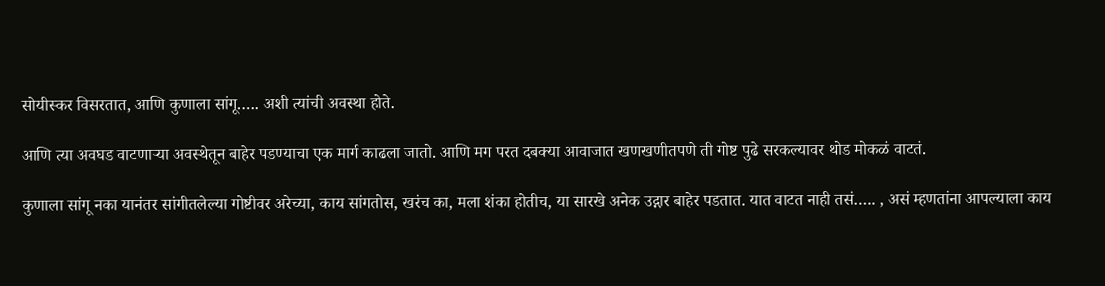सोयीस्कर विसरतात, आणि कुणाला सांगू….. अशी त्यांची अवस्था होते.

आणि त्या अवघड वाटणार्‍या अवस्थेतून बाहेर पडण्याचा एक मार्ग काढला जातो. आणि मग परत दबक्या आवाजात खणखणीतपणे ती गोष्ट पुढे सरकल्यावर थोड मोकळं वाटतं.

कुणाला सांगू नका यानंतर सांगीतलेल्या गोष्टीवर अरेच्या, काय सांगतोस, खरंच का, मला शंका होतीच, या सारखे अनेक उद्गार बाहेर पडतात. यात वाटत नाही तसं….. , असं म्हणतांना आपल्याला काय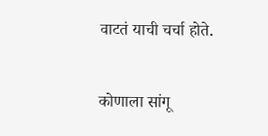वाटतं याची चर्चा होते.

कोणाला सांगू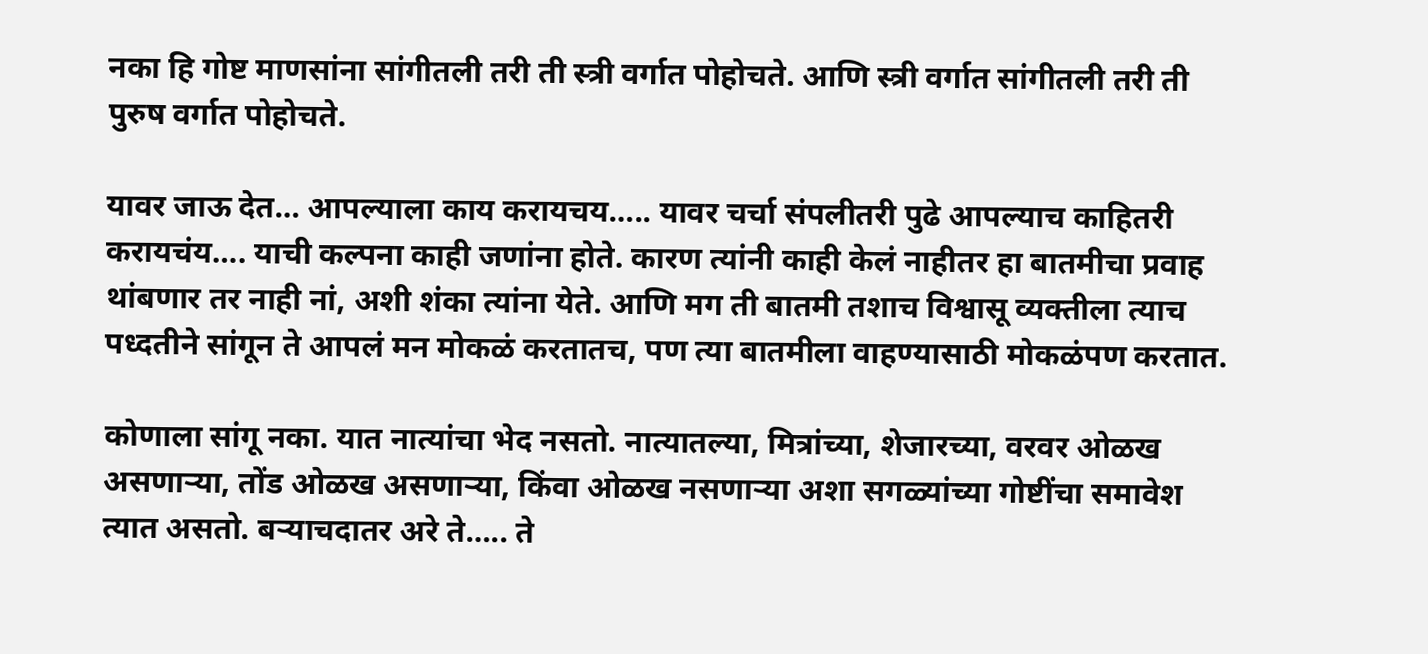नका हि गोष्ट माणसांना सांगीतली तरी ती स्त्री वर्गात पोहोचते. आणि स्त्री वर्गात सांगीतली तरी ती पुरुष वर्गात पोहोचते.

यावर जाऊ देत… आपल्याला काय करायचय….. यावर चर्चा संपलीतरी पुढे आपल्याच काहितरी करायचंय…. याची कल्पना काही जणांना होते. कारण त्यांनी काही केलं नाहीतर हा बातमीचा प्रवाह थांबणार तर नाही नां, अशी शंका त्यांना येते. आणि मग ती बातमी तशाच विश्वासू व्यक्तीला त्याच पध्दतीने सांगून ते आपलं मन मोकळं करतातच, पण त्या बातमीला वाहण्यासाठी मोकळंपण करतात.

कोणाला सांगू नका. यात नात्यांचा भेद नसतो. नात्यातल्या, मित्रांच्या, शेजारच्या, वरवर ओळख असणाऱ्या, तोंड ओळख असणाऱ्या, किंवा ओळख नसणाऱ्या अशा सगळ्यांच्या गोष्टींचा समावेश त्यात असतो. बर्‍याचदातर अरे ते….. ते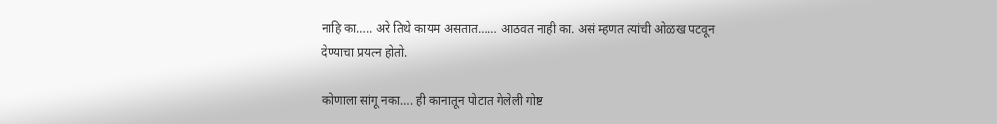नाहि का….. अरे तिथे कायम असतात…… आठवत नाही का. असं म्हणत त्यांची ओळख पटवून देण्याचा प्रयत्न होतो.

कोणाला सांगू नका…. ही कानातून पोटात गेलेली गोष्ट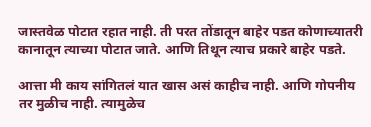जास्तवेळ पोटात रहात नाही. ती परत तोंडातून बाहेर पडत कोणाच्यातरी कानातून त्याच्या पोटात जाते. आणि तिथून त्याच प्रकारे बाहेर पडते.

आत्ता मी काय सांगितलं यात खास असं काहीच नाही. आणि गोपनीय तर मुळीच नाही. त्यामुळेच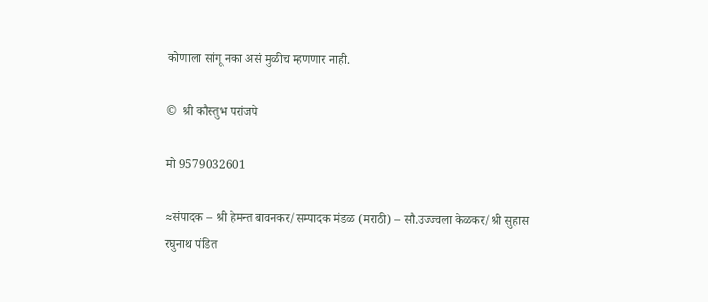कोणाला सांगू नका असं मुळीच म्हणणार नाही.

©  श्री कौस्तुभ परांजपे

मो 9579032601

≈संपादक – श्री हेमन्त बावनकर/सम्पादक मंडळ (मराठी) – सौ.उज्ज्वला केळकर/श्री सुहास रघुनाथ पंडित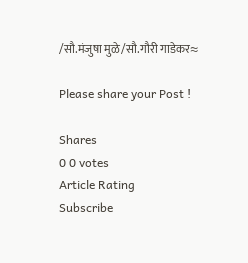/सौ.मंजुषा मुळे/सौ.गौरी गाडेकर≈

Please share your Post !

Shares
0 0 votes
Article Rating
Subscribe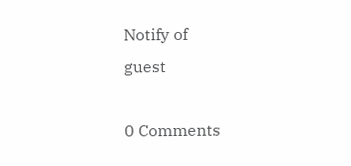Notify of
guest

0 Comments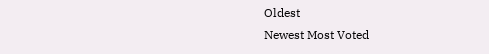Oldest
Newest Most Voted